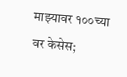माझ्यावर १००च्या वर केसेस;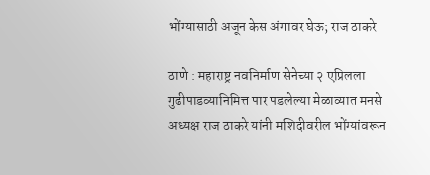भोंग्यासाठी अजून केस अंगावर घेऊ; राज ठाकरे

ठाणे : महाराष्ट्र नवनिर्माण सेनेच्या २ एप्रिलला गुढीपाडव्यानिमित्त पार पडलेल्या मेळाव्यात मनसे अध्यक्ष राज ठाकरे यांनी मशिदीवरील भोंग्यांवरून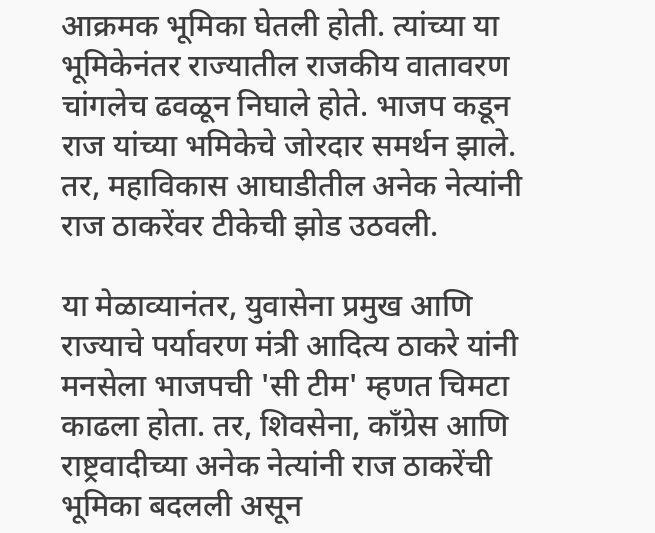आक्रमक भूमिका घेतली होती. त्यांच्या या भूमिकेनंतर राज्यातील राजकीय वातावरण चांगलेच ढवळून निघाले होते. भाजप कडून राज यांच्या भमिकेचे जोरदार समर्थन झाले. तर, महाविकास आघाडीतील अनेक नेत्यांनी राज ठाकरेंवर टीकेची झोड उठवली.

या मेळाव्यानंतर, युवासेना प्रमुख आणि राज्याचे पर्यावरण मंत्री आदित्य ठाकरे यांनी मनसेला भाजपची 'सी टीम' म्हणत चिमटा काढला होता. तर, शिवसेना, काँग्रेस आणि राष्ट्रवादीच्या अनेक नेत्यांनी राज ठाकरेंची भूमिका बदलली असून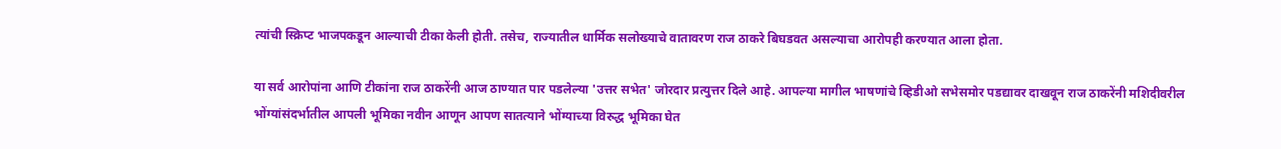त्यांची स्क्रिप्ट भाजपकडून आल्याची टीका केली होती. तसेच, राज्यातील धार्मिक सलोख्याचे वातावरण राज ठाकरे बिघडवत असल्याचा आरोपही करण्यात आला होता.

या सर्व आरोपांना आणि टीकांना राज ठाकरेंनी आज ठाण्यात पार पडलेल्या 'उत्तर सभेत' जोरदार प्रत्युत्तर दिले आहे. आपल्या मागील भाषणांचे व्हिडीओ सभेसमोर पडद्यावर दाखवून राज ठाकरेंनी मशिदीवरील भोंग्यांसंदर्भातील आपली भूमिका नवीन आणून आपण सातत्याने भोंग्याच्या विरुद्ध भूमिका घेत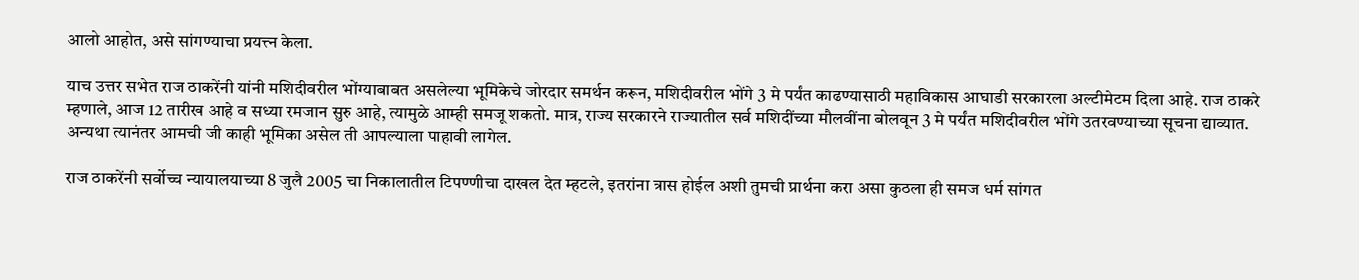आलो आहोत, असे सांगण्याचा प्रयत्त्न केला.

याच उत्तर सभेत राज ठाकरेंनी यांनी मशिदीवरील भोंग्याबाबत असलेल्या भूमिकेचे जोरदार समर्थन करून, मशिदीवरील भोंगे 3 मे पर्यंत काढण्यासाठी महाविकास आघाडी सरकारला अल्टीमेटम दिला आहे. राज ठाकरे म्हणाले, आज 12 तारीख आहे व सध्या रमजान सुरु आहे, त्यामुळे आम्ही समजू शकतो. मात्र, राज्य सरकारने राज्यातील सर्व मशिदींच्या मौलवींना बोलवून 3 मे पर्यंत मशिदीवरील भोंगे उतरवण्याच्या सूचना द्याव्यात. अन्यथा त्यानंतर आमची जी काही भूमिका असेल ती आपल्याला पाहावी लागेल.

राज ठाकरेंनी सर्वोच्च न्यायालयाच्या 8 जुलै 2005 चा निकालातील टिपण्णीचा दाखल देत म्हटले, इतरांना त्रास होईल अशी तुमची प्रार्थना करा असा कुठला ही समज धर्म सांगत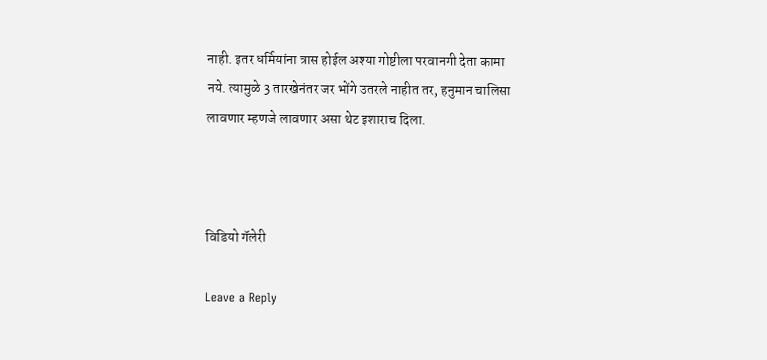नाही. इतर धर्मियांना त्रास होईल अश्या गोष्टीला परवानगी देता कामा नये. त्यामुळे 3 तारखेनंतर जर भोंगे उतरले नाहीत तर, हनुमान चालिसा लावणार म्हणजे लावणार असा थेट इशाराच दिला.



विडियो गॅलेरी

Leave a Reply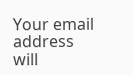Your email address will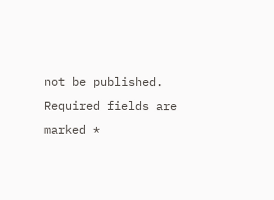not be published. Required fields are marked *